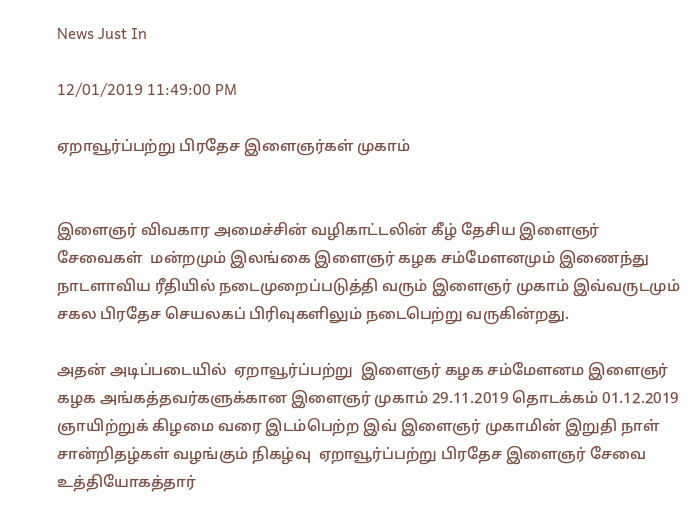News Just In

12/01/2019 11:49:00 PM

ஏறாவூர்ப்பற்று பிரதேச இளைஞர்கள் முகாம்


இளைஞர் விவகார அமைச்சின் வழிகாட்டலின் கீழ் தேசிய இளைஞர் சேவைகள்  மன்றமும் இலங்கை இளைஞர் கழக சம்மேளனமும் இணைந்து  நாடளாவிய ரீதியில் நடைமுறைப்படுத்தி வரும் இளைஞர் முகாம் இவ்வருடமும் சகல பிரதேச செயலகப் பிரிவுகளிலும் நடைபெற்று வருகின்றது.

அதன் அடிப்படையில்  ஏறாவூர்ப்பற்று  இளைஞர் கழக சம்மேளனம இளைஞர் கழக அங்கத்தவர்களுக்கான இளைஞர் முகாம் 29.11.2019 தொடக்கம் 01.12.2019 ஞாயிற்றுக் கிழமை வரை இடம்பெற்ற இவ் இளைஞர் முகாமின் இறுதி நாள் சான்றிதழ்கள் வழங்கும் நிகழ்வு  ஏறாவூர்ப்பற்று பிரதேச இளைஞர் சேவை உத்தியோகத்தார்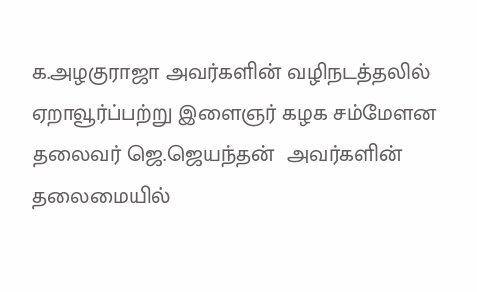க.அழகுராஜா அவர்களின் வழிநடத்தலில் ஏறாவூர்ப்பற்று இளைஞர் கழக சம்மேளன தலைவர் ஜெ.ஜெயந்தன்  அவர்களின் தலைமையில்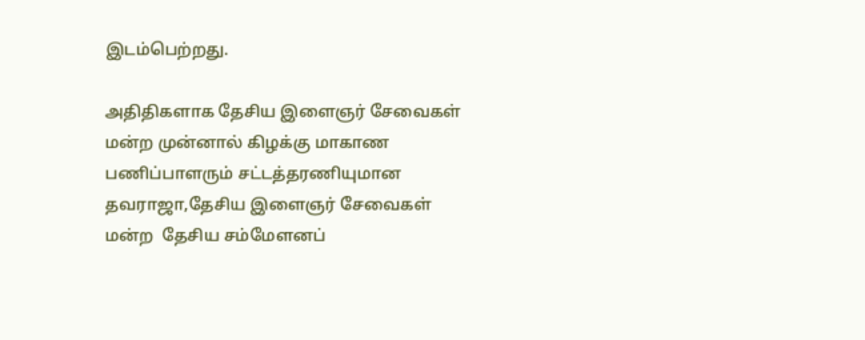இடம்பெற்றது.

அதிதிகளாக தேசிய இளைஞர் சேவைகள் மன்ற முன்னால் கிழக்கு மாகாண பணிப்பாளரும் சட்டத்தரணியுமான தவராஜா,தேசிய இளைஞர் சேவைகள் மன்ற  தேசிய சம்மேளனப்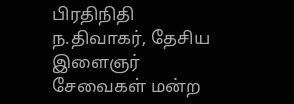பிரதிநிதி ந.திவாகர், தேசிய இளைஞர் சேவைகள் மன்ற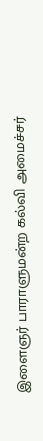இளைஞர் பாராளுமன்ற கல்வி அமைச்சர்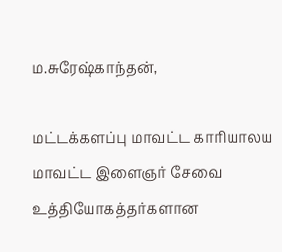ம.சுரேஷ்காந்தன்,

மட்டக்களப்பு மாவட்ட காரியாலய மாவட்ட இளைஞர் சேவை உத்தியோகத்தர்களான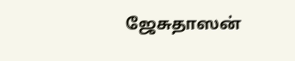ஜேசுதாஸன்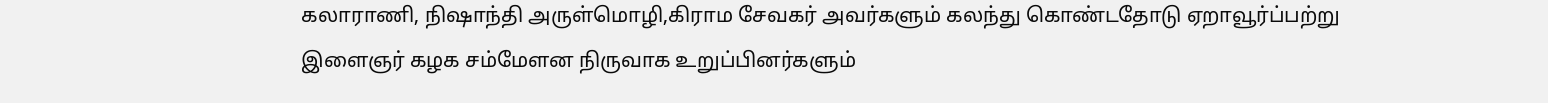கலாராணி, நிஷாந்தி அருள்மொழி,கிராம சேவகர் அவர்களும் கலந்து கொண்டதோடு ஏறாவூர்ப்பற்று இளைஞர் கழக சம்மேளன நிருவாக உறுப்பினர்களும்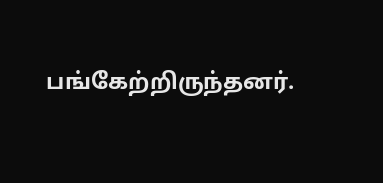பங்கேற்றிருந்தனர்.